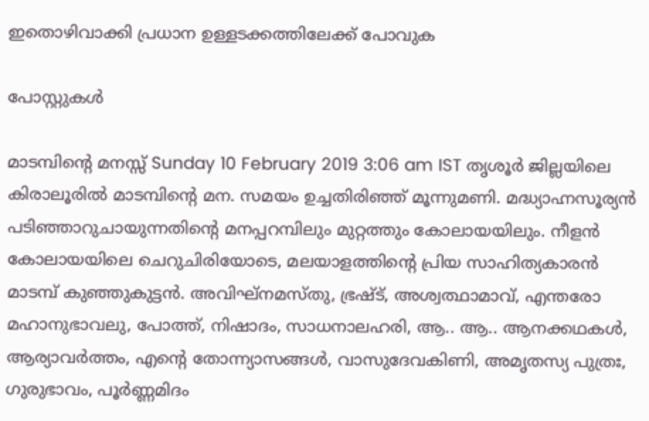ഇതൊഴിവാക്കി പ്രധാന ഉള്ളടക്കത്തിലേക്ക് പോവുക

പോസ്റ്റുകള്‍

മാടമ്പിന്റെ മനസ്സ് Sunday 10 February 2019 3:06 am IST തൃശൂര്‍ ജില്ലയിലെ കിരാലൂരില്‍ മാടമ്പിന്റെ മന. സമയം ഉച്ചതിരിഞ്ഞ് മൂന്നുമണി. മദ്ധ്യാഹ്നസൂര്യന്‍ പടിഞ്ഞാറുചായുന്നതിന്റെ മനപ്പറമ്പിലും മുറ്റത്തും കോലായയിലും. നീളന്‍ കോലായയിലെ ചെറുചിരിയോടെ, മലയാളത്തിന്റെ പ്രിയ സാഹിത്യകാരന്‍ മാടമ്പ് കുഞ്ഞുകുട്ടന്‍. അവിഘ്‌നമസ്തു, ഭ്രഷ്ട്, അശ്വത്ഥാമാവ്, എന്തരോ മഹാനുഭാവലു, പോത്ത്, നിഷാദം, സാധനാലഹരി, ആ.. ആ.. ആനക്കഥകള്‍, ആര്യാവര്‍ത്തം, എന്റെ തോന്ന്യാസങ്ങള്‍, വാസുദേവകിണി, അമൃതസ്യ പുത്രഃ, ഗുരുഭാവം, പൂര്‍ണ്ണമിദം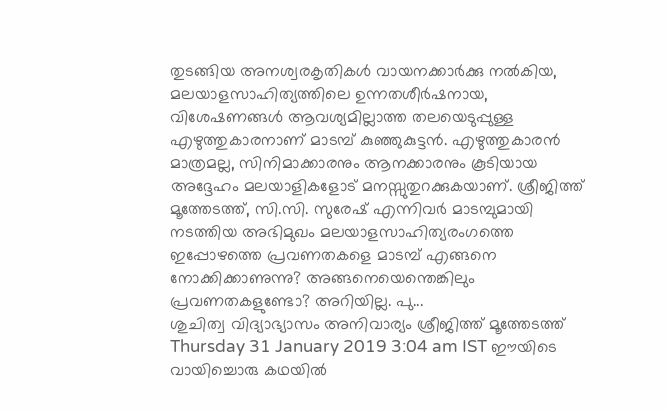തുടങ്ങിയ അനശ്വരകൃതികള്‍ വായനക്കാര്‍ക്കു നല്‍കിയ, മലയാളസാഹിത്യത്തിലെ ഉന്നതശീര്‍ഷനായ, വിശേഷണങ്ങള്‍ ആവശ്യമില്ലാത്ത തലയെടുപ്പുള്ള എഴുത്തുകാരനാണ് മാടമ്പ് കുഞ്ഞുകുട്ടന്‍. എഴുത്തുകാരന്‍ മാത്രമല്ല, സിനിമാക്കാരനും ആനക്കാരനും കൂടിയായ അദ്ദേഹം മലയാളികളോട് മനസ്സുതുറക്കുകയാണ്. ശ്രീജിത്ത് മൂത്തേടത്ത്, സി.സി. സുരേഷ് എന്നിവര്‍ മാടമ്പുമായി നടത്തിയ അഭിമുഖം മലയാളസാഹിത്യരംഗത്തെ ഇപ്പോഴത്തെ പ്രവണതകളെ മാടമ്പ് എങ്ങനെ നോക്കിക്കാണുന്നു? അങ്ങനെയെന്തെങ്കിലും പ്രവണതകളുണ്ടോ? അറിയില്ല. പു...
ശുചിത്വ വിദ്യാഭ്യാസം അനിവാര്യം ശ്രീജിത്ത് മൂത്തേടത്ത് Thursday 31 January 2019 3:04 am IST ഈയിടെ വായിച്ചൊരു കഥയില്‍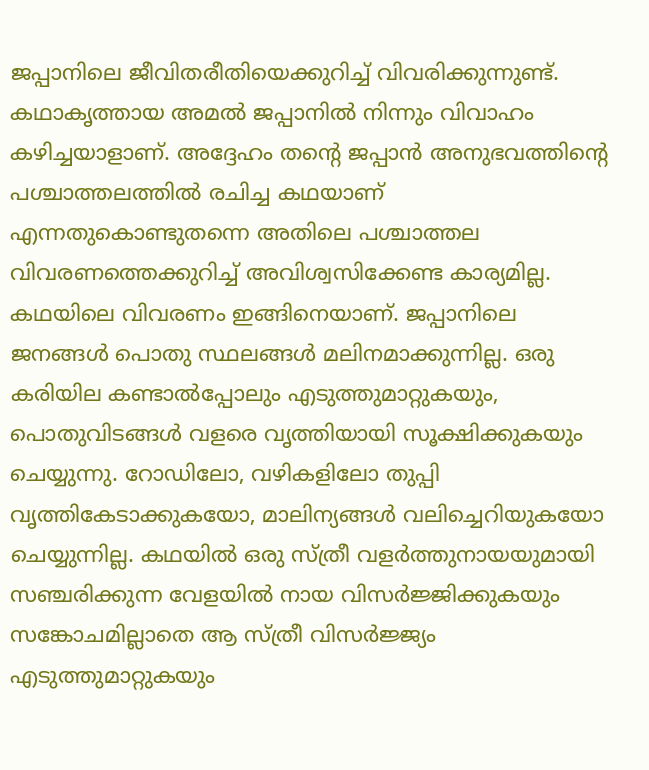ജപ്പാനിലെ ജീവിതരീതിയെക്കുറിച്ച് വിവരിക്കുന്നുണ്ട്. കഥാകൃത്തായ അമല്‍ ജപ്പാനില്‍ നിന്നും വിവാഹം കഴിച്ചയാളാണ്. അദ്ദേഹം തന്റെ ജപ്പാന്‍ അനുഭവത്തിന്റെ പശ്ചാത്തലത്തില്‍ രചിച്ച കഥയാണ് എന്നതുകൊണ്ടുതന്നെ അതിലെ പശ്ചാത്തല വിവരണത്തെക്കുറിച്ച് അവിശ്വസിക്കേണ്ട കാര്യമില്ല. കഥയിലെ വിവരണം ഇങ്ങിനെയാണ്. ജപ്പാനിലെ ജനങ്ങള്‍ പൊതു സ്ഥലങ്ങള്‍ മലിനമാക്കുന്നില്ല. ഒരു കരിയില കണ്ടാല്‍പ്പോലും എടുത്തുമാറ്റുകയും, പൊതുവിടങ്ങള്‍ വളരെ വൃത്തിയായി സൂക്ഷിക്കുകയും ചെയ്യുന്നു. റോഡിലോ, വഴികളിലോ തുപ്പി വൃത്തികേടാക്കുകയോ, മാലിന്യങ്ങള്‍ വലിച്ചെറിയുകയോ ചെയ്യുന്നില്ല. കഥയില്‍ ഒരു സ്ത്രീ വളര്‍ത്തുനായയുമായി സഞ്ചരിക്കുന്ന വേളയില്‍ നായ വിസര്‍ജ്ജിക്കുകയും സങ്കോചമില്ലാതെ ആ സ്ത്രീ വിസര്‍ജ്ജ്യം എടുത്തുമാറ്റുകയും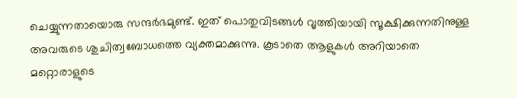ചെയ്യുന്നതായൊരു സന്ദര്‍ഭമുണ്ട്. ഇത് പൊതുവിടങ്ങള്‍ വൃത്തിയായി സൂക്ഷിക്കുന്നതിനുള്ള അവരുടെ ശുചിത്വബോധത്തെ വ്യക്തമാക്കുന്നു. കൂടാതെ ആളുകള്‍ അറിയാതെ മറ്റൊരാളുടെ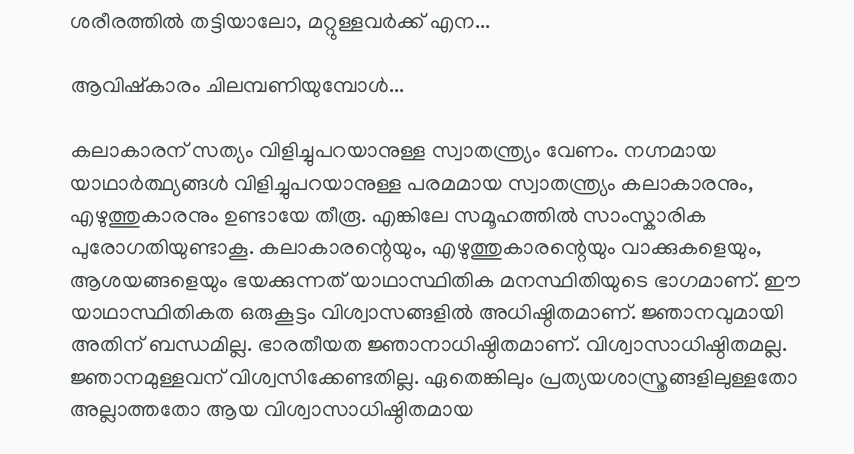ശരീരത്തില്‍ തട്ടിയാലോ, മറ്റുള്ളവര്‍ക്ക് എന...

ആവിഷ്കാരം ചിലമ്പണിയുമ്പോൾ...

കലാകാരന് സത്യം വിളിച്ചുപറയാനുള്ള സ്വാതന്ത്ര്യം വേണം. നഗ്നമായ യാഥാര്‍ത്ഥ്യങ്ങള്‍ വിളിച്ചുപറയാനുള്ള പരമമായ സ്വാതന്ത്ര്യം കലാകാരനും, എഴുത്തുകാരനും ഉണ്ടായേ തീരൂ. എങ്കിലേ സമൂഹത്തില്‍ സാംസ്കാരിക പുരോഗതിയുണ്ടാകൂ. കലാകാരന്റെയും, എഴുത്തുകാരന്റെയും വാക്കുകളെയും, ആശയങ്ങളെയും ഭയക്കുന്നത് യാഥാസ്ഥിതിക മനസ്ഥിതിയുടെ ഭാഗമാണ്. ഈ യാഥാസ്ഥിതികത ഒരുകൂട്ടം വിശ്വാസങ്ങളില്‍ അധിഷ്ഠിതമാണ്. ജ്ഞാനവുമായി അതിന് ബന്ധമില്ല. ഭാരതീയത ജ്ഞാനാധിഷ്ഠിതമാണ്. വിശ്വാസാധിഷ്ഠിതമല്ല. ജ്ഞാനമുള്ളവന് വിശ്വസിക്കേണ്ടതില്ല. ഏതെങ്കിലും പ്രത്യയശാസ്ത്രങ്ങളിലുള്ളതോ അല്ലാത്തതോ ആയ വിശ്വാസാധിഷ്ഠിതമായ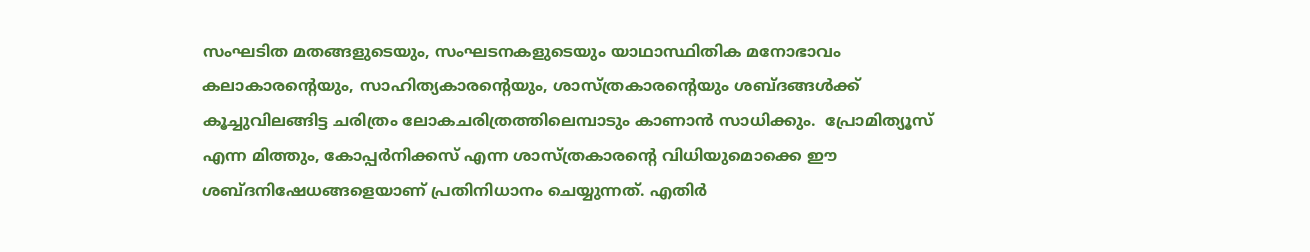സംഘടിത മതങ്ങളുടെയും, സംഘടനകളുടെയും യാഥാസ്ഥിതിക മനോഭാവം കലാകാരന്റെയും, സാഹിത്യകാരന്റെയും, ശാസ്ത്രകാരന്റെയും ശബ്ദങ്ങള്‍ക്ക് കൂച്ചുവിലങ്ങിട്ട ചരിത്രം ലോകചരിത്രത്തിലെമ്പാടും കാണാന്‍ സാധിക്കും.  പ്രോമിത്യൂസ് എന്ന മിത്തും, കോപ്പര്‍നിക്കസ് എന്ന ശാസ്ത്രകാരന്റെ വിധിയുമൊക്കെ ഈ ശബ്ദനിഷേധങ്ങളെയാണ് പ്രതിനിധാനം ചെയ്യുന്നത്. എതിര്‍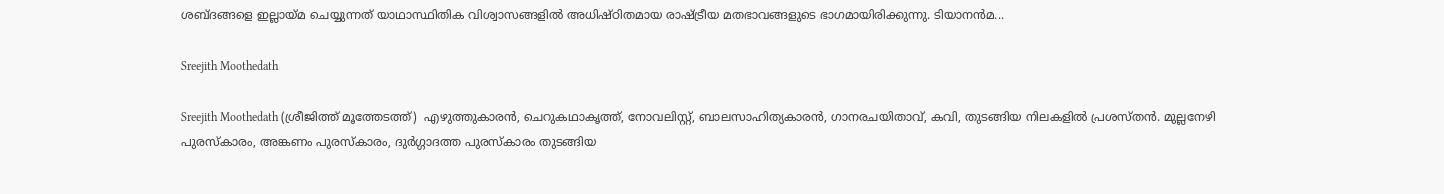ശബ്ദങ്ങളെ ഇല്ലായ്മ ചെയ്യുന്നത് യാഥാസ്ഥിതിക വിശ്വാസങ്ങളില്‍ അധിഷ്ഠിതമായ രാഷ്ട്രീയ മതഭാവങ്ങളുടെ ഭാഗമായിരിക്കുന്നു. ടിയാനന്‍മ...

Sreejith Moothedath

Sreejith Moothedath (ശ്രീജിത്ത് മൂത്തേടത്ത്)  എഴുത്തുകാരൻ, ചെറുകഥാകൃത്ത്, നോവലിസ്റ്റ്, ബാലസാഹിത്യകാരൻ, ഗാനരചയിതാവ്, കവി, തുടങ്ങിയ നിലകളിൽ പ്രശസ്തൻ. മുല്ലനേഴി പുരസ്കാരം, അങ്കണം പുരസ്കാരം, ദുർഗ്ഗാദത്ത പുരസ്കാരം തുടങ്ങിയ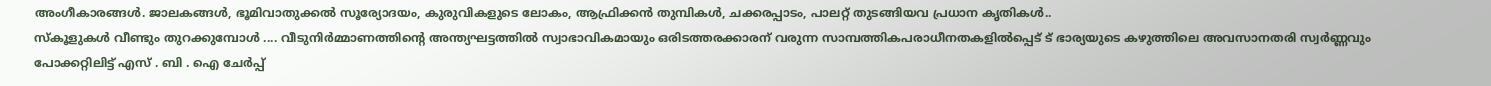അംഗീകാരങ്ങൾ. ജാലകങ്ങൾ, ഭൂമിവാതുക്കൽ സൂര്യോദയം, കുരുവികളുടെ ലോകം, ആഫ്രിക്കൻ തുമ്പികൾ, ചക്കരപ്പാടം, പാലറ്റ് തുടങ്ങിയവ പ്രധാന കൃതികൾ..
സ്കൂളുകള്‍ വീണ്ടും തുറക്കുമ്പോള്‍ .... വീടുനിര്‍മ്മാണത്തിന്റെ അന്ത്യഘട്ടത്തില്‍ സ്വാഭാവികമായും ഒരിടത്തരക്കാരന് വരുന്ന സാമ്പത്തികപരാധീനതകളില്‍പ്പെട് ട് ഭാര്യയുടെ കഴുത്തിലെ അവസാനതരി സ്വര്‍ണ്ണവും പോക്കറ്റിലിട്ട് എസ് . ബി . ഐ ചേര്‍പ്പ്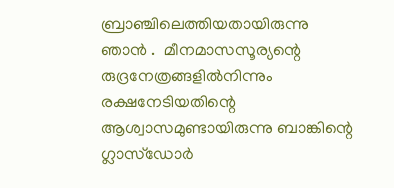ബ്രാഞ്ചിലെത്തിയതായിരുന്നു ഞാന്‍ .  മീനമാസസൂര്യന്റെ രുദ്രനേത്രങ്ങളില്‍നിന്നും രക്ഷനേടിയതിന്റെ ആശ്വാസമുണ്ടായിരുന്നു ബാങ്കിന്റെ ഗ്ലാസ്ഡോര്‍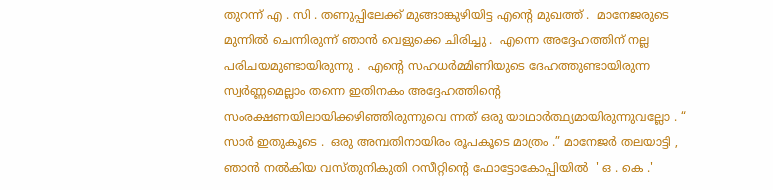തുറന്ന് എ . സി . തണുപ്പിലേക്ക് മുങ്ങാങ്കുഴിയിട്ട എന്റെ മുഖത്ത് .  മാനേജരുടെ മുന്നില്‍ ചെന്നിരുന്ന് ഞാന്‍ വെളുക്കെ ചിരിച്ചു .  എന്നെ അദ്ദേഹത്തിന് നല്ല പരിചയമുണ്ടായിരുന്നു .  എന്റെ സഹധര്‍മ്മിണിയുടെ ദേഹത്തുണ്ടായിരുന്ന സ്വര്‍ണ്ണമെല്ലാം തന്നെ ഇതിനകം അദ്ദേഹത്തിന്റെ സംരക്ഷണയിലായിക്കഴിഞ്ഞിരുന്നുവെ ന്നത് ഒരു യാഥാര്‍ത്ഥ്യമായിരുന്നുവല്ലോ . “ സാര്‍ ഇതുകൂടെ .  ഒരു അമ്പതിനായിരം രൂപകൂടെ മാത്രം .” മാനേജര്‍ തലയാട്ടി ,  ഞാന്‍ നല്‍കിയ വസ്തുനികുതി റസീറ്റിന്റെ ഫോട്ടോകോപ്പിയില്‍  ' ഒ . കെ .'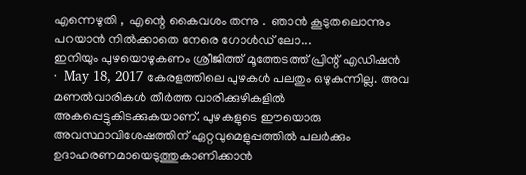എന്നെഴുതി ,  എന്റെ കൈവശം തന്നു .  ഞാന്‍ കൂടുതലൊന്നും പറയാന്‍ നില്‍ക്കാതെ നേരെ ഗോള്‍ഡ് ലോ...
ഇനിയും പുഴയൊഴുകണം ശ്രീജിത്ത് മൂത്തേടത്ത് പ്രിന്റ്‌ എഡിഷന്‍  ·  May 18, 2017 കേരളത്തിലെ പുഴകള്‍ പലതും ഒഴുകുന്നില്ല. അവ മണല്‍വാരികള്‍ തീര്‍ത്ത വാരിക്കുഴികളില്‍ അകപ്പെട്ടുകിടക്കുകയാണ്. പുഴകളുടെ ഈയൊരു അവസ്ഥാവിശേഷത്തിന് ഏറ്റവുമെളുപ്പത്തില്‍ പലര്‍ക്കും ഉദാഹരണമായെടുത്തുകാണിക്കാന്‍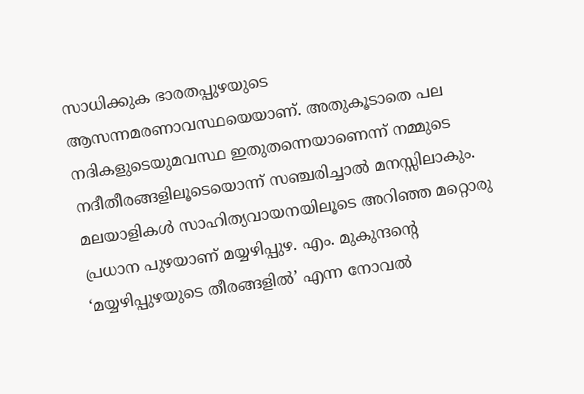സാധിക്കുക ഭാരതപ്പുഴയുടെ ആസന്നമരണാവസ്ഥയെയാണ്. അതുകൂടാതെ പല നദികളുടെയുമവസ്ഥ ഇതുതന്നെയാണെന്ന് നമ്മുടെ നദീതീരങ്ങളിലൂടെയൊന്ന് സഞ്ചരിച്ചാല്‍ മനസ്സിലാകും. മലയാളികള്‍ സാഹിത്യവായനയിലൂടെ അറിഞ്ഞ മറ്റൊരു പ്രധാന പുഴയാണ് മയ്യഴിപ്പുഴ. എം. മുകുന്ദന്റെ ‘മയ്യഴിപ്പുഴയുടെ തീരങ്ങളില്‍’ എന്ന നോവല്‍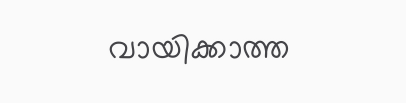വായിക്കാത്ത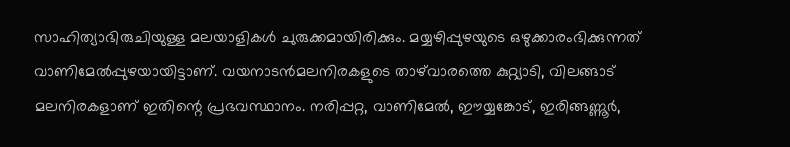സാഹിത്യാഭിരുചിയുള്ള മലയാളികള്‍ ചുരുക്കമായിരിക്കും. മയ്യഴിപ്പുഴയുടെ ഒഴുക്കാരംഭിക്കുന്നത് വാണിമേല്‍പ്പുഴയായിട്ടാണ്. വയനാടന്‍മലനിരകളുടെ താഴ്‌വാരത്തെ കുറ്റ്യാടി, വിലങ്ങാട് മലനിരകളാണ് ഇതിന്റെ പ്രഭവസ്ഥാനം. നരിപ്പറ്റ, വാണിമേല്‍, ഈയ്യങ്കോട്, ഇരിങ്ങണ്ണൂര്‍,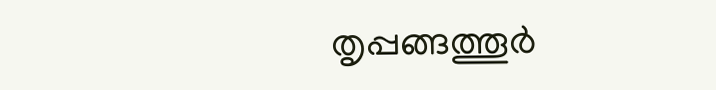തൃപ്പങ്ങത്തൂര്‍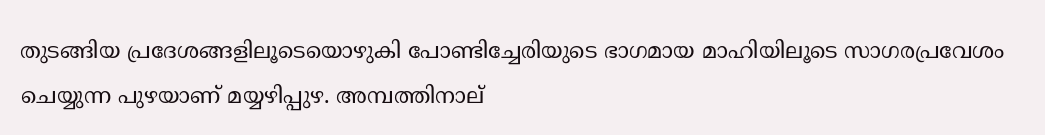തുടങ്ങിയ പ്രദേശങ്ങളിലൂടെയൊഴുകി പോണ്ടിച്ചേരിയുടെ ഭാഗമായ മാഹിയിലൂടെ സാഗരപ്രവേശം ചെയ്യുന്ന പുഴയാണ് മയ്യഴിപ്പുഴ. അമ്പത്തിനാല്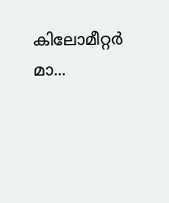കിലോമീറ്റര്‍ മാ...